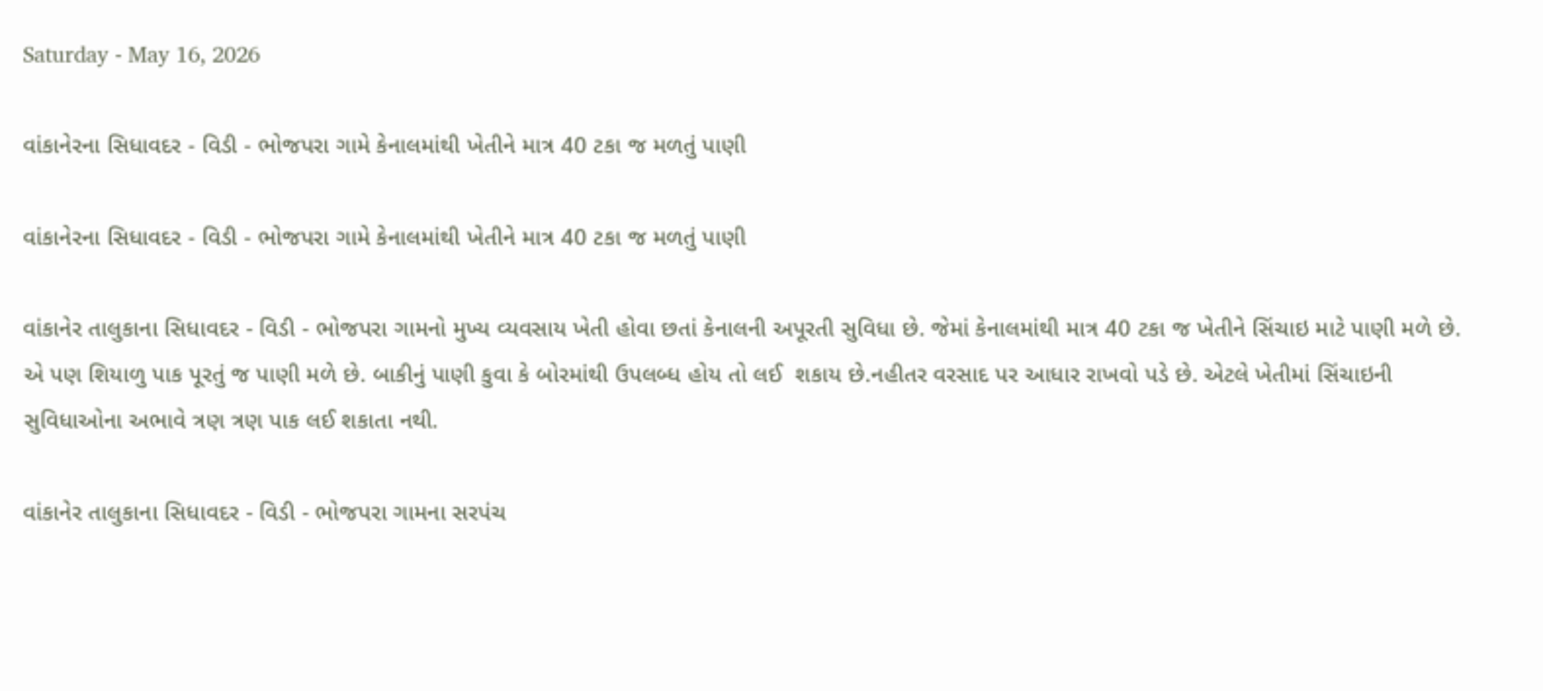Saturday - May 16, 2026

વાંકાનેરના સિધાવદર - વિડી - ભોજપરા ગામે કેનાલમાંથી ખેતીને માત્ર 40 ટકા જ મળતું પાણી

વાંકાનેરના સિધાવદર - વિડી - ભોજપરા ગામે કેનાલમાંથી ખેતીને માત્ર 40 ટકા જ મળતું પાણી

વાંકાનેર તાલુકાના સિધાવદર - વિડી - ભોજપરા ગામનો મુખ્ય વ્યવસાય ખેતી હોવા છતાં કેનાલની અપૂરતી સુવિધા છે. જેમાં કેનાલમાંથી માત્ર 40 ટકા જ ખેતીને સિંચાઇ માટે પાણી મળે છે. એ પણ શિયાળુ પાક પૂરતું જ પાણી મળે છે. બાકીનું પાણી કુવા કે બોરમાંથી ઉપલબ્ધ હોય તો લઈ  શકાય છે.નહીતર વરસાદ પર આધાર રાખવો પડે છે. એટલે ખેતીમાં સિંચાઇની સુવિધાઓના અભાવે ત્રણ ત્રણ પાક લઈ શકાતા નથી.

વાંકાનેર તાલુકાના સિધાવદર - વિડી - ભોજપરા ગામના સરપંચ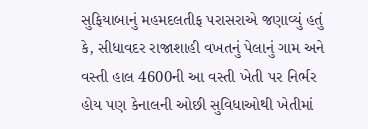સુફિયાબાનું મહમદલતીફ પરાસરાએ જણાવ્યું હતું કે, સીધાવદર રાજાશાહી વખતનું પેલાનું ગામ અને વસ્તી હાલ 4600ની આ વસ્તી ખેતી પર નિર્ભર હોય પણ કેનાલની ઓછી સુવિધાઓથી ખેતીમાં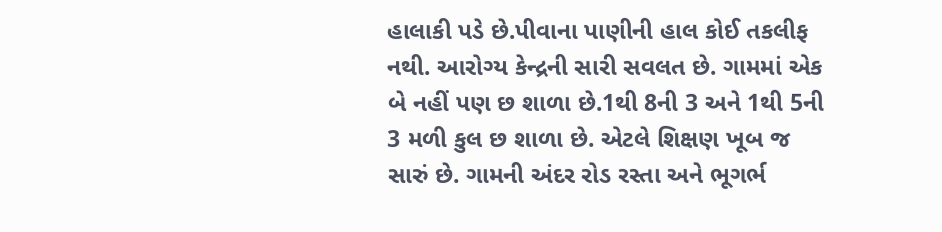હાલાકી પડે છે.પીવાના પાણીની હાલ કોઈ તકલીફ નથી. આરોગ્ય કેન્દ્રની સારી સવલત છે. ગામમાં એક બે નહીં પણ છ શાળા છે.1થી 8ની 3 અને 1થી 5ની 3 મળી કુલ છ શાળા છે. એટલે શિક્ષણ ખૂબ જ સારું છે. ગામની અંદર રોડ રસ્તા અને ભૂગર્ભ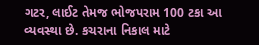ગટર, લાઈટ તેમજ ભોજપરામ 100 ટકા આ વ્યવસ્થા છે. કચરાના નિકાલ માટે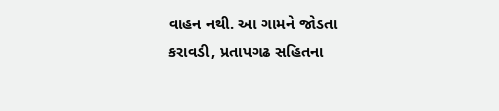વાહન નથી. આ ગામને જોડતા કરાવડી, પ્રતાપગઢ સહિતના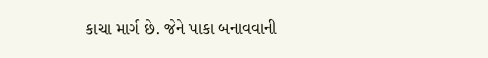કાચા માર્ગ છે. જેને પાકા બનાવવાની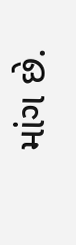માંગ છે.